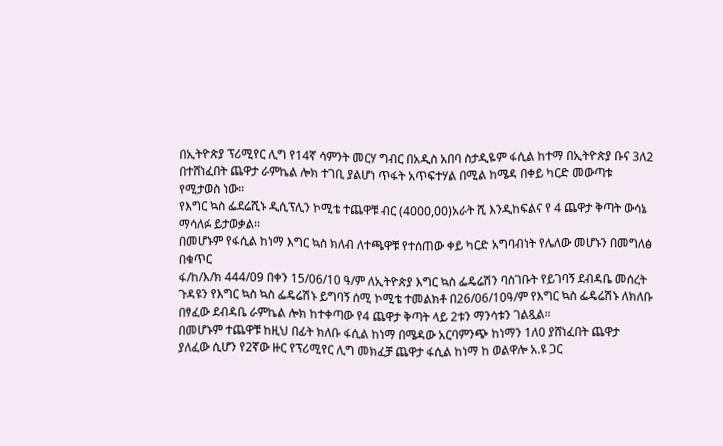በኢትዮጵያ ፕሪሚየር ሊግ የ14ኛ ሳምንት መርሃ ግብር በአዲስ አበባ ስታዲዬም ፋሲል ከተማ በኢትዮጵያ ቡና 3ለ2 በተሸነፈበት ጨዋታ ራምኬል ሎክ ተገቢ ያልሆነ ጥፋት አጥፍተሃል በሚል ከሜዳ በቀይ ካርድ መውጣቱ የሚታወስ ነው።
የእግር ኳስ ፌደሬሺኑ ዲሲፕሊን ኮሚቴ ተጨዋቹ ብር (4000,00)አራት ሺ እንዲከፍልና የ 4 ጨዋታ ቅጣት ውሳኔ ማሳለፉ ይታወቃል፡፡
በመሆኑም የፋሲል ከነማ እግር ኳስ ክለብ ለተጫዋቹ የተሰጠው ቀይ ካርድ አግባብነት የሌለው መሆኑን በመግለፅ በቁጥር
ፋ/ከ/እ/ክ 444/09 በቀን 15/06/10 ዓ/ም ለኢትዮጵያ እግር ኳስ ፌዴሬሽን ባስገቡት የይገባኝ ደብዳቤ መሰረት ጉዳዩን የእግር ኳስ ኳስ ፌዴሬሽኑ ይግባኝ ሰሚ ኮሚቴ ተመልክቶ በ26/06/10ዓ/ም የእግር ኳስ ፌዴሬሽኑ ለክለቡ በፃፈው ደብዳቤ ራምኬል ሎክ ከተቀጣው የ4 ጨዋታ ቅጣት ላይ 2ቱን ማንሳቱን ገልጿል።
በመሆኑም ተጨዋቹ ከዚህ በፊት ክለቡ ፋሲል ከነማ በሜዳው አርባምንጭ ከነማን 1ለ0 ያሸነፈበት ጨዋታ ያለፈው ሲሆን የ2ኛው ዙር የፕሪሚየር ሊግ መክፈቻ ጨዋታ ፋሲል ከነማ ከ ወልዋሎ አ.ዩ ጋር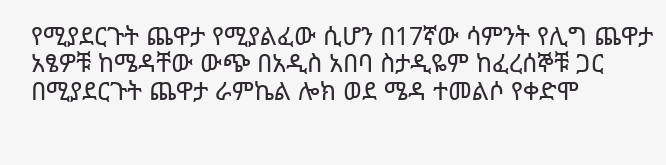የሚያደርጉት ጨዋታ የሚያልፈው ሲሆን በ17ኛው ሳምንት የሊግ ጨዋታ አፄዎቹ ከሜዳቸው ውጭ በአዲስ አበባ ስታዲዬም ከፈረሰኞቹ ጋር በሚያደርጉት ጨዋታ ራምኬል ሎክ ወደ ሜዳ ተመልሶ የቀድሞ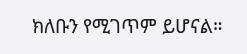ክለቡን የሚገጥም ይሆናል።